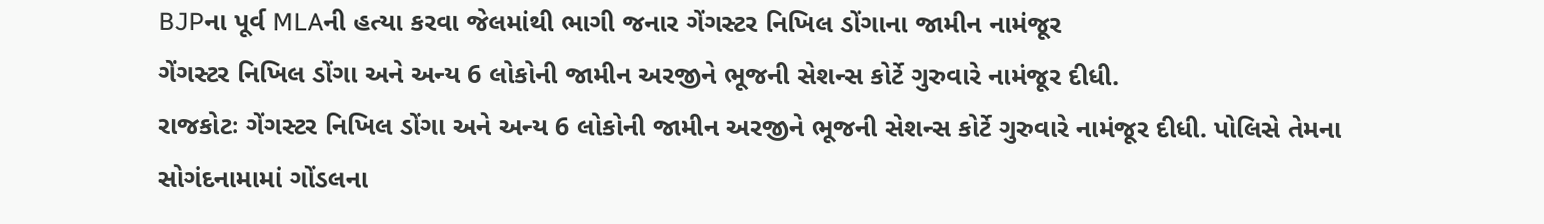BJPના પૂર્વ MLAની હત્યા કરવા જેલમાંથી ભાગી જનાર ગેંગસ્ટર નિખિલ ડોંગાના જામીન નામંજૂર
ગેંગસ્ટર નિખિલ ડોંગા અને અન્ય 6 લોકોની જામીન અરજીને ભૂજની સેશન્સ કોર્ટે ગુરુવારે નામંજૂર દીધી.
રાજકોટઃ ગેંગસ્ટર નિખિલ ડોંગા અને અન્ય 6 લોકોની જામીન અરજીને ભૂજની સેશન્સ કોર્ટે ગુરુવારે નામંજૂર દીધી. પોલિસે તેમના સોગંદનામામાં ગોંડલના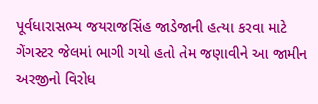પૂર્વધારાસભ્ય જયરાજસિંહ જાડેજાની હત્યા કરવા માટે ગેંગસ્ટર જેલમાં ભાગી ગયો હતો તેમ જણાવીને આ જામીન અરજીનો વિરોધ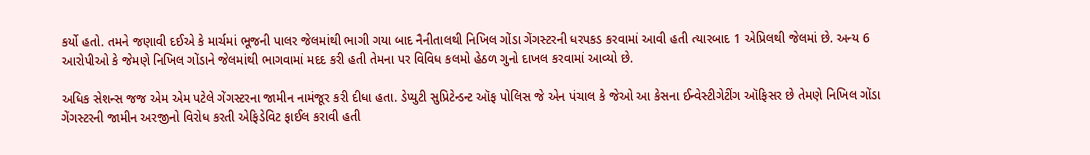કર્યો હતો. તમને જણાવી દઈએ કે માર્ચમાં ભૂજની પાલર જેલમાંથી ભાગી ગયા બાદ નૈનીતાલથી નિખિલ ગોંડા ગેંગસ્ટરની ધરપકડ કરવામાં આવી હતી ત્યારબાદ 1 એપ્રિલથી જેલમાં છે. અન્ય 6 આરોપીઓ કે જેમણે નિખિલ ગોંડાને જેલમાંથી ભાગવામાં મદદ કરી હતી તેમના પર વિવિધ કલમો હેઠળ ગુનો દાખલ કરવામાં આવ્યો છે.

અધિક સેશન્સ જજ એમ એમ પટેલે ગેંગસ્ટરના જામીન નામંજૂર કરી દીધા હતા. ડેપ્યુટી સુપ્રિટેન્ડન્ટ ઑફ પોલિસ જે એન પંચાલ કે જેઓ આ કેસના ઈન્વેસ્ટીગેટીંગ ઑફિસર છે તેમણે નિખિલ ગોંડા ગેંગસ્ટરની જામીન અરજીનો વિરોધ કરતી એફિડેવિટ ફાઈલ કરાવી હતી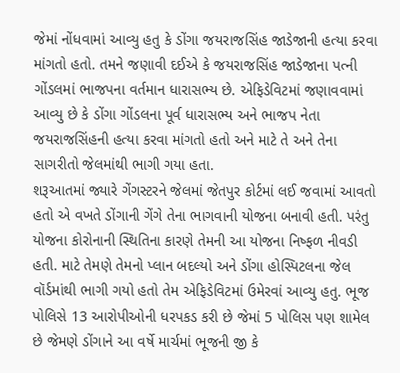જેમાં નોંધવામાં આવ્યુ હતુ કે ડોંગા જયરાજસિંહ જાડેજાની હત્યા કરવા માંગતો હતો. તમને જણાવી દઈએ કે જયરાજસિંહ જાડેજાના પત્ની ગોંડલમાં ભાજપના વર્તમાન ધારાસભ્ય છે. એફિડેવિટમાં જણાવવામાં આવ્યુ છે કે ડોંગા ગોંડલના પૂર્વ ધારાસભ્ય અને ભાજપ નેતા જયરાજસિંહની હત્યા કરવા માંગતો હતો અને માટે તે અને તેના સાગરીતો જેલમાંથી ભાગી ગયા હતા.
શરૂઆતમાં જ્યારે ગેંગસ્ટરને જેલમાં જેતપુર કોર્ટમાં લઈ જવામાં આવતો હતો એ વખતે ડોંગાની ગેંગે તેના ભાગવાની યોજના બનાવી હતી. પરંતુ યોજના કોરોનાની સ્થિતિના કારણે તેમની આ યોજના નિષ્ફળ નીવડી હતી. માટે તેમણે તેમનો પ્લાન બદલ્યો અને ડોંગા હોસ્પિટલના જેલ વૉર્ડમાંથી ભાગી ગયો હતો તેમ એફિડેવિટમાં ઉમેરવાં આવ્યુ હતુ. ભૂજ પોલિસે 13 આરોપીઓની ધરપકડ કરી છે જેમાં 5 પોલિસ પણ શામેલ છે જેમણે ડોંગાને આ વર્ષે માર્ચમાં ભૂજની જી કે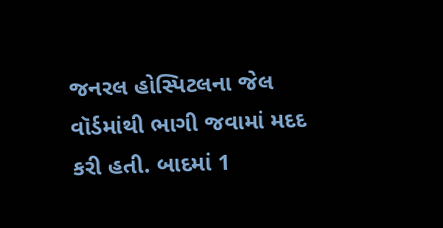જનરલ હોસ્પિટલના જેલ વૉર્ડમાંથી ભાગી જવામાં મદદ કરી હતી. બાદમાં 1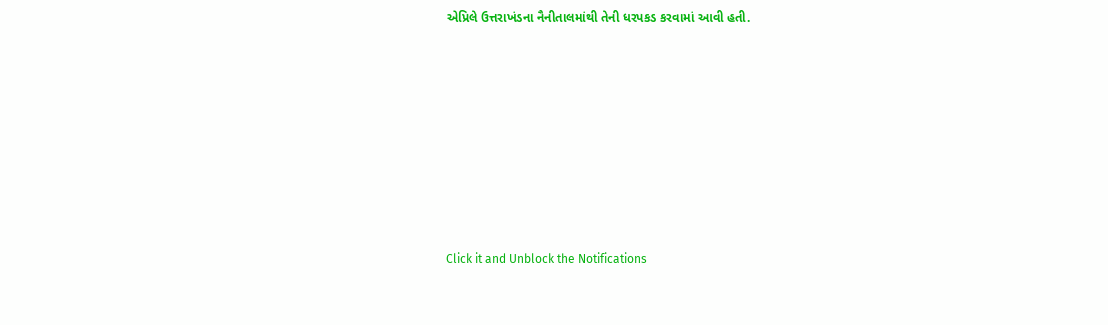એપ્રિલે ઉત્તરાખંડના નૈનીતાલમાંથી તેની ધરપકડ કરવામાં આવી હતી.












Click it and Unblock the Notifications